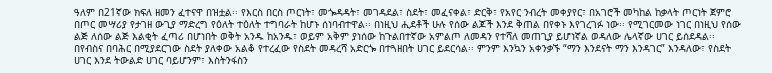ዓለም በ21ኛው ክፍለ ዘመን ፈተናዋ በዝቷል፡፡ የእርስ በርስ ጦርነት፣ መጐዳዳት፣ መገዳደል፣ ስደት፣ መፈናቀል፣ ድርቅ፣ የአየር ንብረት መቀያየር፣ በአገሮች መካከል ከቃላት ጦርነት ጀምሮ በጦር መሣሪያ የታገዘ ውጊያ ማድረግ የዕለት ተዕለት ተግባራት ከሆኑ ሰነባብተዋል፡፡ በነዚህ ሒደቶች ሁሉ የሰው ልጆች እንደ ቅጠል በየቀኑ እየገረገፉ ነው፡፡ የሚገርመው ነገር በነዚህ የሰው ልጅ ለሰው ልጅ እልቂት ፈጣሪ በሆነበት ወቅት አንዱ ከአንዱ፣ ወይም አቅም ያነሰው ከጉልበተኛው አምልጦ ለመዳን የተሻለ መጠጊያ ይሆነኛል ወዳለው ሌላኛው ሀገር ይሰደዳል፡፡ በየብስና በባሕር በሚያደርገው ስደት ያለቀው አልቆ የተረፈው የስደት መዳረሻ አድርጐ በተጓዘበት ሀገር ይደርሳል፡፡ ምንም እንኳን አቀንቃኙ “ማን እንደናት ማን እንዳገር” እንዳለው፣ የስደት ሀገር እንደ ትውልድ ሀገር ባይሆንም፣ እስትንፋስን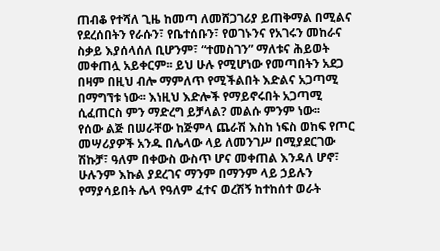ጠብቆ የተሻለ ጊዜ ከመጣ ለመሸጋገሪያ ይጠቅማል በሚልና የደረሰበትን የራሱን፣ የቤተሰቡን፣ የወገኑንና የአገሩን መከራና ስቃይ እያሰላሰለ ቢሆንም፣ “ተመስገን” ማለቱና ሕይወት መቀጠሏ አይቀርም፡፡ ይህ ሁሉ የሚሆነው የመጣበትን አደጋ በዛም በዚህ ብሎ ማምለጥ የሚችልበት እድልና አጋጣሚ በማግኘቱ ነው፡፡ እነዚህ እድሎች የማይኖሩበት አጋጣሚ ሲፈጠርስ ምን ማድረግ ይቻላል? መልሱ ምንም ነው፡፡
የሰው ልጅ በሠራቸው ከጅምላ ጨራሽ እስከ ነፍስ ወከፍ የጦር መሣሪያዎች አንዱ በሌላው ላይ ለመንገሥ በሚያደርገው ሽኩቻ፣ ዓለም በቀውስ ውስጥ ሆና መቀጠል እንዳለ ሆኖ፣ ሁሉንም እኩል ያደረገና ማንም በማንም ላይ ኃይሉን የማያሳይበት ሌላ የዓለም ፈተና ወረሽኝ ከተከሰተ ወራት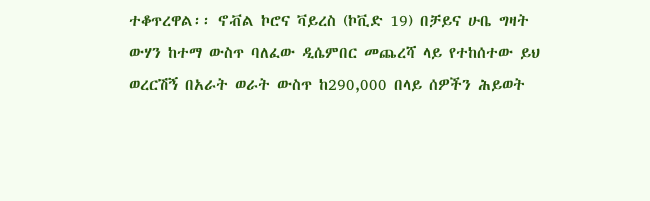ተቆጥረዋል፡፡ ኖቭል ኮሮና ቫይረስ (ኮቪድ 19) በቻይና ሁቤ ግዛት ውሃን ከተማ ውስጥ ባለፈው ዲሴምበር መጨረሻ ላይ የተከሰተው ይህ ወረርሽኝ በአራት ወራት ውስጥ ከ290,000 በላይ ሰዎችን ሕይወት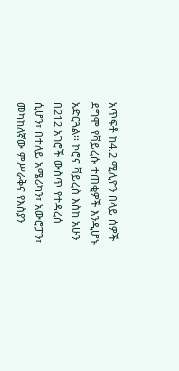አጥፍቶ ከ4.2 ሚሊዮን በላይ ሰዎች ደግሞ የቫይረሱ ተጠቂዎች እንዲሆኑ አድርጓል፡፡ ኮሮና ቫይረስ እስከ አሁን በ212 አገሮች ውስጥ የተዳረሰ ሲሆን፣ በተለይ አሜሪካን፣ አውሮፓን፣ መካከለኛው ምሥራቅና የእስያን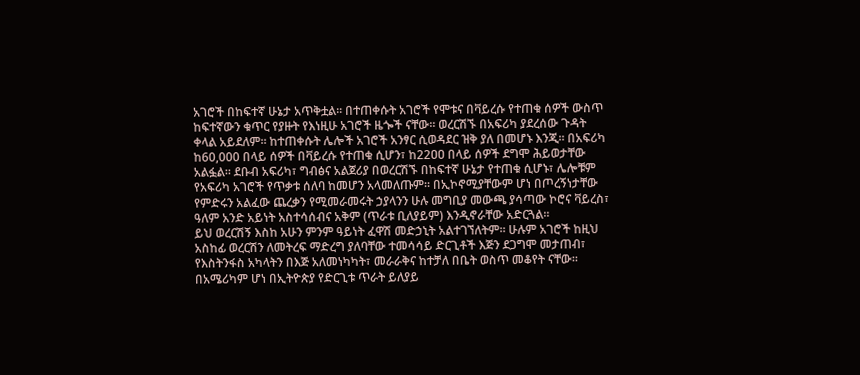አገሮች በከፍተኛ ሁኔታ አጥቅቷል፡፡ በተጠቀሱት አገሮች የሞቱና በቫይረሱ የተጠቁ ሰዎች ውስጥ ከፍተኛውን ቁጥር የያዙት የእነዚሁ አገሮች ዜጐች ናቸው፡፡ ወረርሽኙ በአፍሪካ ያደረሰው ጉዳት ቀላል አይደለም፡፡ ከተጠቀሱት ሌሎች አገሮች አንፃር ሲወዳደር ዝቅ ያለ በመሆኑ እንጂ፡፡ በአፍሪካ ከ60,000 በላይ ሰዎች በቫይረሱ የተጠቁ ሲሆን፣ ከ22ዐዐ በላይ ሰዎች ደግሞ ሕይወታቸው አልፏል፡፡ ደቡብ አፍሪካ፣ ግብፅና አልጀሪያ በወረርሽኙ በከፍተኛ ሁኔታ የተጠቁ ሲሆኑ፣ ሌሎቹም የአፍሪካ አገሮች የጥቃቱ ሰለባ ከመሆን አላመለጡም፡፡ በኢኮኖሚያቸውም ሆነ በጦረኝነታቸው የምድሩን አልፈው ጨረቃን የሚመራመሩት ኃያላንን ሁሉ መግቢያ መውጫ ያሳጣው ኮሮና ቫይረስ፣ ዓለም አንድ አይነት አስተሳሰብና አቅም (ጥራቱ ቢለያይም) እንዲኖራቸው አድርጓል፡፡
ይህ ወረርሽኝ እስከ አሁን ምንም ዓይነት ፈዋሽ መድኃኒት አልተገኘለትም፡፡ ሁሉም አገሮች ከዚህ አስከፊ ወረርሽን ለመትረፍ ማድረግ ያለባቸው ተመሳሳይ ድርጊቶች እጅን ደጋግሞ መታጠብ፣ የእስትንፋስ አካላትን በእጅ አለመነካካት፣ መራራቅና ከተቻለ በቤት ወስጥ መቆየት ናቸው፡፡ በአሜሪካም ሆነ በኢትዮጵያ የድርጊቱ ጥራት ይለያይ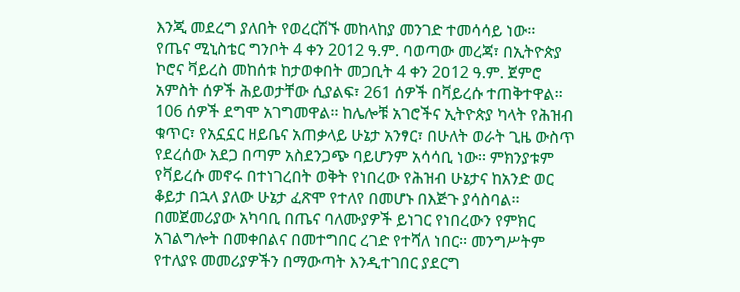እንጂ መደረግ ያለበት የወረርሽኙ መከላከያ መንገድ ተመሳሳይ ነው፡፡
የጤና ሚኒስቴር ግንቦት 4 ቀን 2012 ዓ.ም. ባወጣው መረጃ፣ በኢትዮጵያ ኮሮና ቫይረስ መከሰቱ ከታወቀበት መጋቢት 4 ቀን 2ዐ12 ዓ.ም. ጀምሮ አምስት ሰዎች ሕይወታቸው ሲያልፍ፣ 261 ሰዎች በቫይረሱ ተጠቅተዋል፡፡ 106 ሰዎች ደግሞ አገግመዋል፡፡ ከሌሎቹ አገሮችና ኢትዮጵያ ካላት የሕዝብ ቁጥር፣ የአኗኗር ዘይቤና አጠቃላይ ሁኔታ አንፃር፣ በሁለት ወራት ጊዜ ውስጥ የደረሰው አደጋ በጣም አስደንጋጭ ባይሆንም አሳሳቢ ነው፡፡ ምክንያቱም የቫይረሱ መኖሩ በተነገረበት ወቅት የነበረው የሕዝብ ሁኔታና ከአንድ ወር ቆይታ በኋላ ያለው ሁኔታ ፈጽሞ የተለየ በመሆኑ በእጅጉ ያሳስባል፡፡ በመጀመሪያው አካባቢ በጤና ባለሙያዎች ይነገር የነበረውን የምክር አገልግሎት በመቀበልና በመተግበር ረገድ የተሻለ ነበር፡፡ መንግሥትም የተለያዩ መመሪያዎችን በማውጣት እንዲተገበር ያደርግ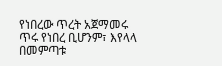የነበረው ጥረት አጀማመሩ ጥሩ የነበረ ቢሆንም፣ እየላላ በመምጣቱ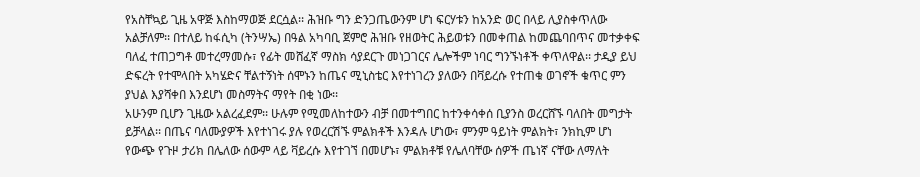የአስቸኳይ ጊዜ አዋጅ እስከማወጅ ደርሷል፡፡ ሕዝቡ ግን ድንጋጤውንም ሆነ ፍርሃቱን ከአንድ ወር በላይ ሊያስቀጥለው አልቻለም፡፡ በተለይ ከፋሲካ (ትንሣኤ) በዓል አካባቢ ጀምሮ ሕዝቡ የዘወትር ሕይወቱን በመቀጠል ከመጨባበጥና መተቃቀፍ ባለፈ ተጠጋግቶ መተረማመሱ፣ የፊት መሸፈኛ ማስክ ሳያደርጉ መነጋገርና ሌሎችም ነባር ግንኙነቶች ቀጥለዋል፡፡ ታዲያ ይህ ድፍረት የተሞላበት አካሄድና ቸልተኝነት ሰሞኑን ከጤና ሚኒስቴር እየተነገረን ያለውን በቫይረሱ የተጠቁ ወገኖች ቁጥር ምን ያህል እያሻቀበ እንደሆነ መስማትና ማየት በቂ ነው፡፡
አሁንም ቢሆን ጊዜው አልረፈደም፡፡ ሁሉም የሚመለከተውን ብቻ በመተግበር ከተንቀሳቀሰ ቢያንስ ወረርሸኙ ባለበት መግታት ይቻላል፡፡ በጤና ባለሙያዎች እየተነገሩ ያሉ የወረርሽኙ ምልክቶች እንዳሉ ሆነው፣ ምንም ዓይነት ምልክት፣ ንክኪም ሆነ የውጭ የጉዞ ታሪክ በሌለው ሰውም ላይ ቫይረሱ እየተገኘ በመሆኑ፣ ምልክቶቹ የሌለባቸው ሰዎች ጤነኛ ናቸው ለማለት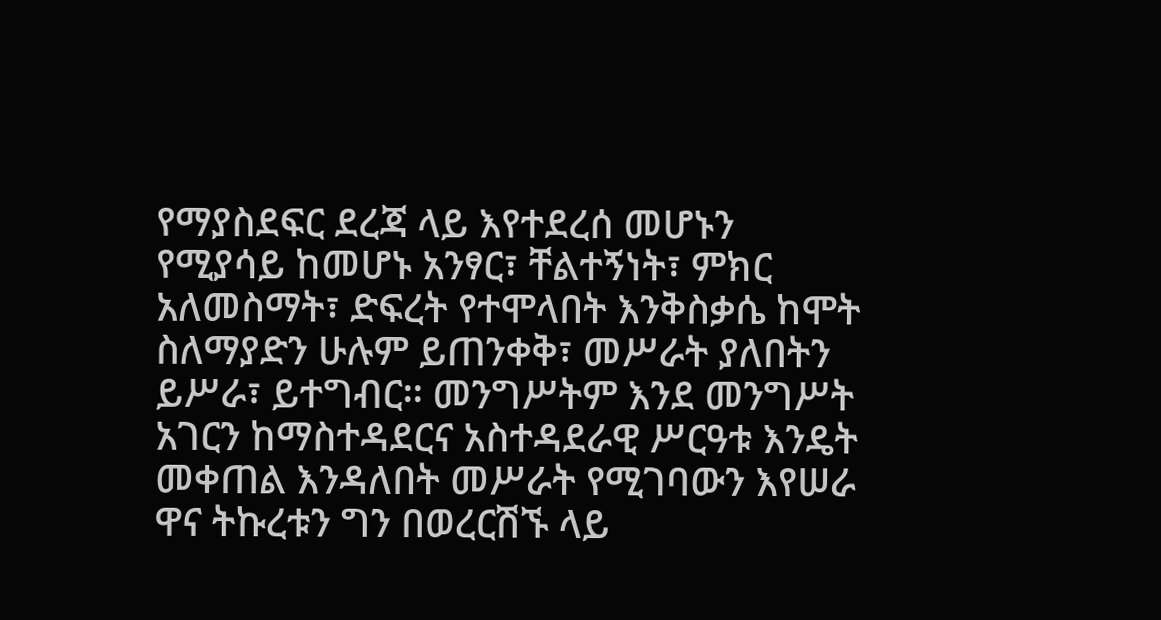የማያስደፍር ደረጃ ላይ እየተደረሰ መሆኑን የሚያሳይ ከመሆኑ አንፃር፣ ቸልተኝነት፣ ምክር አለመስማት፣ ድፍረት የተሞላበት እንቅስቃሴ ከሞት ስለማያድን ሁሉም ይጠንቀቅ፣ መሥራት ያለበትን ይሥራ፣ ይተግብር፡፡ መንግሥትም እንደ መንግሥት አገርን ከማስተዳደርና አስተዳደራዊ ሥርዓቱ እንዴት መቀጠል እንዳለበት መሥራት የሚገባውን እየሠራ ዋና ትኩረቱን ግን በወረርሽኙ ላይ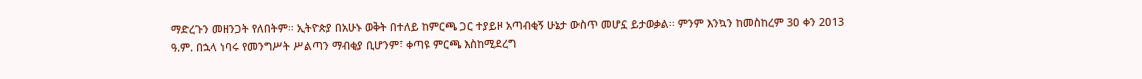ማድረጉን መዘንጋት የለበትም፡፡ ኢትዮጵያ በአሁኑ ወቅት በተለይ ከምርጫ ጋር ተያይዞ አጣብቂኝ ሁኔታ ውስጥ መሆኗ ይታወቃል፡፡ ምንም እንኳን ከመስከረም 3ዐ ቀን 2ዐ13 ዓ.ም. በኋላ ነባሩ የመንግሥት ሥልጣን ማብቂያ ቢሆንም፣ ቀጣዩ ምርጫ እስከሚደረግ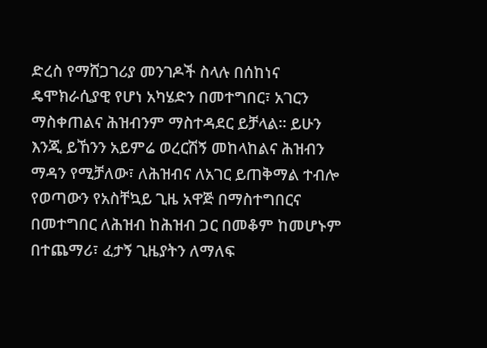ድረስ የማሸጋገሪያ መንገዶች ስላሉ በሰከነና ዴሞክራሲያዊ የሆነ አካሄድን በመተግበር፣ አገርን ማስቀጠልና ሕዝብንም ማስተዳደር ይቻላል፡፡ ይሁን እንጂ ይኸንን አይምሬ ወረርሽኝ መከላከልና ሕዝብን ማዳን የሚቻለው፣ ለሕዝብና ለአገር ይጠቅማል ተብሎ የወጣውን የአስቸኳይ ጊዜ አዋጅ በማስተግበርና በመተግበር ለሕዝብ ከሕዝብ ጋር በመቆም ከመሆኑም በተጨማሪ፣ ፈታኝ ጊዜያትን ለማለፍ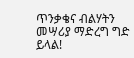ጥንቃቄና ብልሃትን መሣሪያ ማድረግ ግድ ይላል!